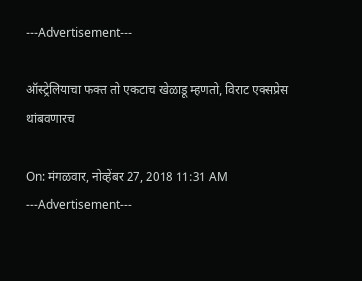---Advertisement---

ऑस्ट्रेलियाचा फक्त तो एकटाच खेळाडू म्हणतो, विराट एक्सप्रेस थांबवणारच

On: मंगळवार, नोव्हेंबर 27, 2018 11:31 AM
---Advertisement---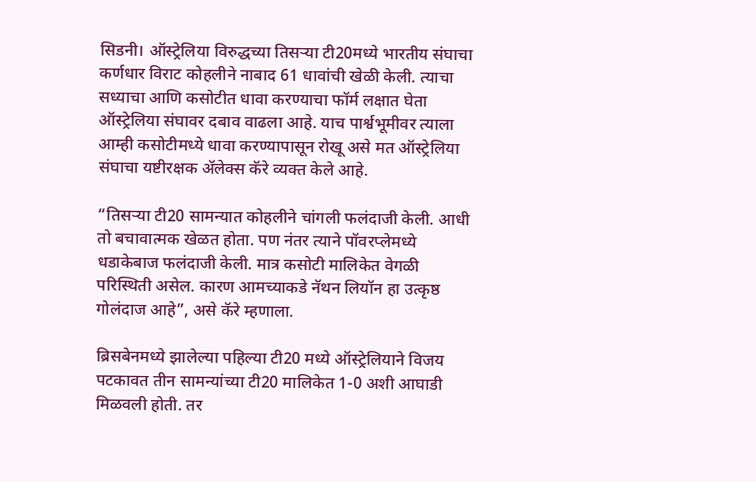सिडनी। ऑस्ट्रेलिया विरुद्धच्या तिसऱ्या टी20मध्ये भारतीय संघाचा कर्णधार विराट कोहलीने नाबाद 61 धावांची खेळी केली. त्याचा सध्याचा आणि कसोटीत धावा करण्याचा फॉर्म लक्षात घेता ऑस्ट्रेलिया संघावर दबाव वाढला आहे. याच पार्श्वभूमीवर त्याला आम्ही कसोटीमध्ये धावा करण्यापासून रोखू असे मत ऑस्ट्रेलिया संघाचा यष्टीरक्षक ॲलेक्स कॅरे व्यक्त केले आहे.

“तिसऱ्या टी20 सामन्यात कोहलीने चांगली फलंदाजी केली. आधी तो बचावात्मक खेळत होता. पण नंतर त्याने पॉवरप्लेमध्ये धडाकेबाज फलंदाजी केली. मात्र कसोटी मालिकेत वेगळी परिस्थिती असेल. कारण आमच्याकडे नॅथन लियॉन हा उत्कृष्ठ गोलंदाज आहे”, असे कॅरे म्हणाला.

ब्रिसबेनमध्ये झालेल्या पहिल्या टी20 मध्ये ऑस्ट्रेलियाने विजय पटकावत तीन सामन्यांच्या टी20 मालिकेत 1-0 अशी आघाडी मिळवली होती. तर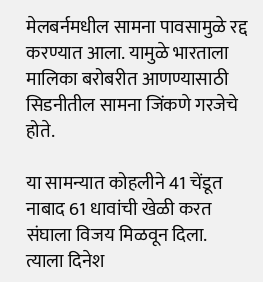मेलबर्नमधील सामना पावसामुळे रद्द करण्यात आला. यामुळे भारताला मालिका बरोबरीत आणण्यासाठी सिडनीतील सामना जिंकणे गरजेचे होते.

या सामन्यात कोहलीने 41 चेंडूत नाबाद 61 धावांची खेळी करत संघाला विजय मिळवून दिला. त्याला दिनेश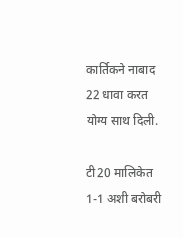कार्तिकने नाबाद 22 धावा करत योग्य साथ दिली.

टी20 मालिकेत 1-1 अशी बरोबरी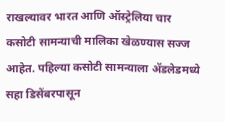राखल्यावर भारत आणि ऑस्ट्रेलिया चार कसोटी सामन्याची मालिका खेळण्यास सज्ज आहेत. पहिल्या कसोटी सामन्याला ॲडलेडमध्ये सहा डिसेंबरपासून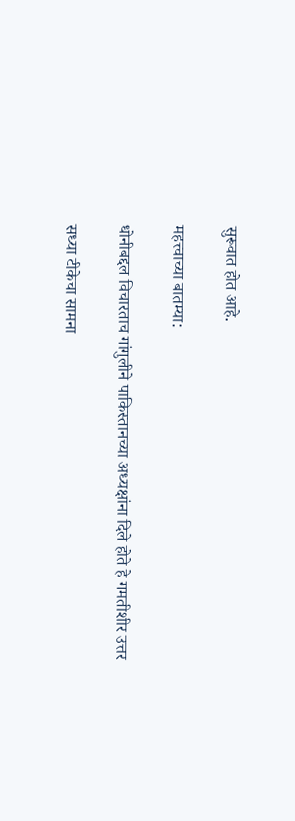सुरूवात होत आहे.

महत्त्वाच्या बातम्या:

धोनीबद्दल विचारताच गांगुलीने पाकिस्तानच्या अध्यक्षांना दिले होते हे गमतीशीर उत्तर

सध्या टीकेचा सामना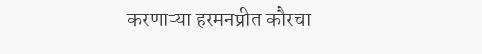करणाऱ्या हरमनप्रीत कौरचा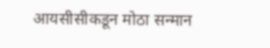आयसीसीकडून मोठा सन्मान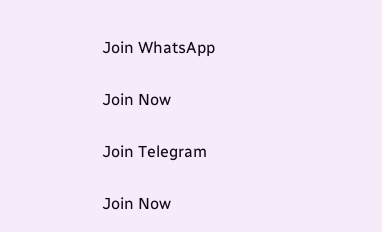Join WhatsApp

Join Now

Join Telegram

Join Now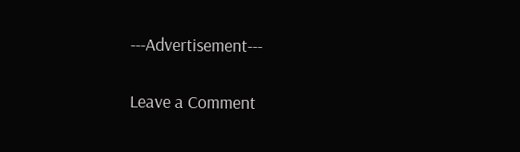---Advertisement---

Leave a Comment